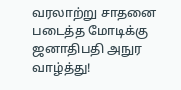வரலாற்று சாதனை படைத்த மோடிக்கு ஜனாதிபதி அநுர வாழ்த்து!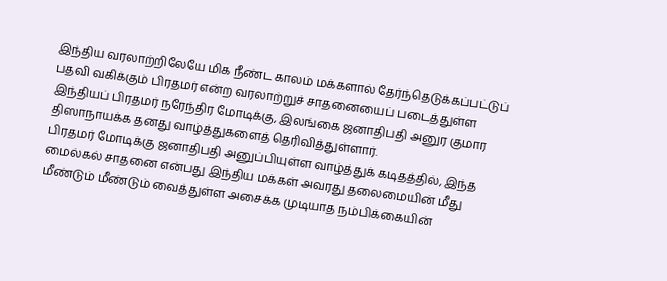இந்திய வரலாற்றிலேயே மிக நீண்ட காலம் மக்களால் தேர்ந்தெடுக்கப்பட்டுப் பதவி வகிக்கும் பிரதமர் என்ற வரலாற்றுச் சாதனையைப் படைத்துள்ள இந்தியப் பிரதமர் நரேந்திர மோடிக்கு, இலங்கை ஜனாதிபதி அனுர குமார திஸாநாயக்க தனது வாழ்த்துகளைத் தெரிவித்துள்ளார்.
பிரதமர் மோடிக்கு ஜனாதிபதி அனுப்பியுள்ள வாழ்த்துக் கடிதத்தில், இந்த மைல்கல் சாதனை என்பது இந்திய மக்கள் அவரது தலைமையின் மீது மீண்டும் மீண்டும் வைத்துள்ள அசைக்க முடியாத நம்பிக்கையின்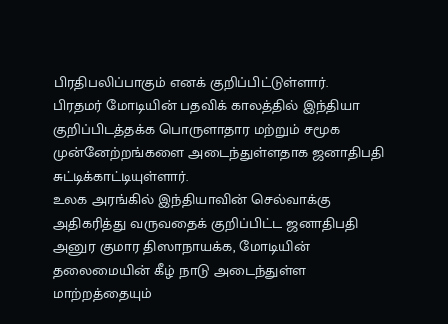பிரதிபலிப்பாகும் எனக் குறிப்பிட்டுள்ளார்.
பிரதமர் மோடியின் பதவிக் காலத்தில் இந்தியா குறிப்பிடத்தக்க பொருளாதார மற்றும் சமூக முன்னேற்றங்களை அடைந்துள்ளதாக ஜனாதிபதி சுட்டிக்காட்டியுள்ளார்.
உலக அரங்கில் இந்தியாவின் செல்வாக்கு அதிகரித்து வருவதைக் குறிப்பிட்ட ஜனாதிபதி அனுர குமார திஸாநாயக்க, மோடியின் தலைமையின் கீழ் நாடு அடைந்துள்ள மாற்றத்தையும்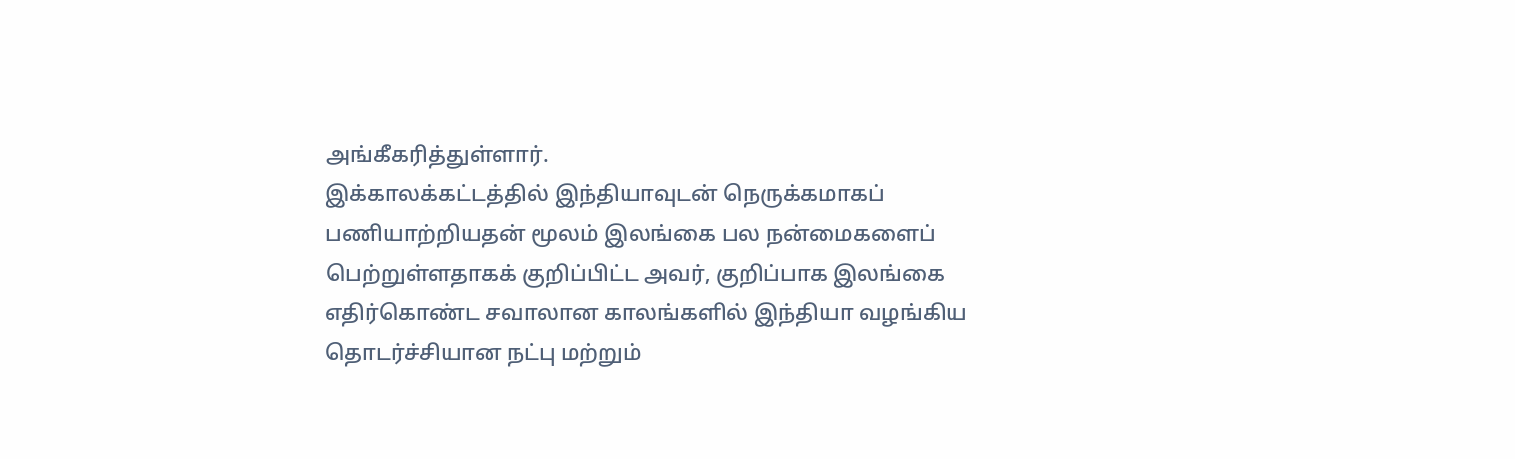அங்கீகரித்துள்ளார்.
இக்காலக்கட்டத்தில் இந்தியாவுடன் நெருக்கமாகப் பணியாற்றியதன் மூலம் இலங்கை பல நன்மைகளைப் பெற்றுள்ளதாகக் குறிப்பிட்ட அவர், குறிப்பாக இலங்கை எதிர்கொண்ட சவாலான காலங்களில் இந்தியா வழங்கிய தொடர்ச்சியான நட்பு மற்றும்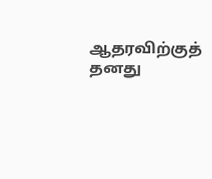ஆதரவிற்குத் தனது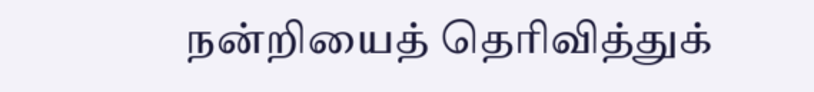நன்றியைத் தெரிவித்துக்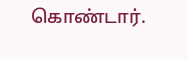கொண்டார்.